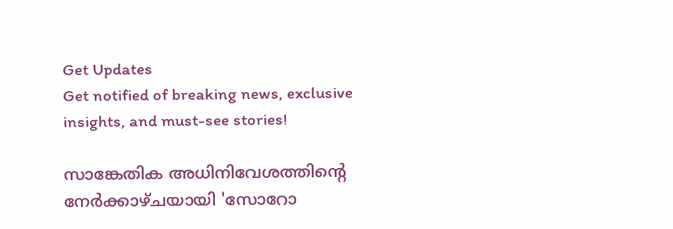Get Updates
Get notified of breaking news, exclusive insights, and must-see stories!

സാങ്കേതിക അധിനിവേശത്തിന്‍റെ നേര്‍ക്കാഴ്ചയായി 'സോറോ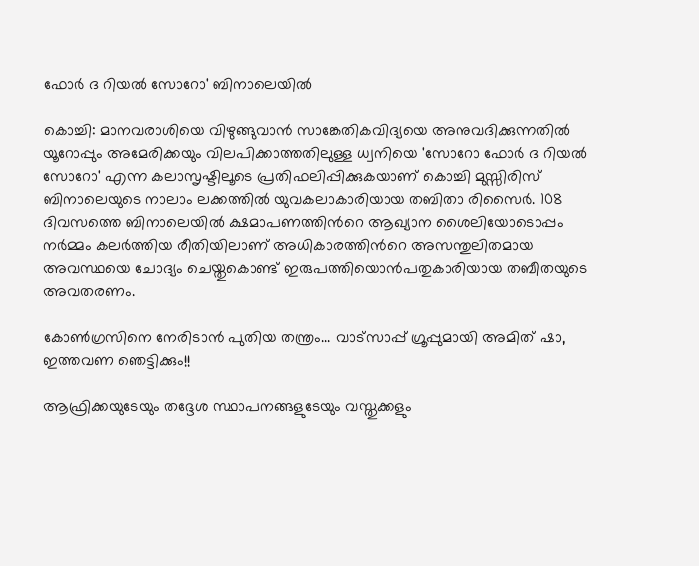ഫോര്‍ ദ റിയല്‍ സോറോ' ബിനാലെയില്‍

കൊച്ചി: മാനവരാശിയെ വിഴുങ്ങുവാന്‍ സാങ്കേതികവിദ്യയെ അനുവദിക്കുന്നതില്‍ യൂറോപ്പും അമേരിക്കയും വിലപിക്കാത്തതിലുള്ള ധ്വനിയെ 'സോറോ ഫോര്‍ ദ റിയല്‍ സോറോ' എന്ന കലാസൃഷ്ടിലൂടെ പ്രതിഫലിപ്പിക്കുകയാണ് കൊച്ചി മുസ്സിരിസ് ബിനാലെയുടെ നാലാം ലക്കത്തില്‍ യുവകലാകാരിയായ തബിതാ രിസൈര്‍. 108 ദിവസത്തെ ബിനാലെയില്‍ ക്ഷമാപണത്തിന്‍റെ ആഖ്യാന ശൈലിയോടൊപ്പം നര്‍മ്മം കലര്‍ത്തിയ രീതിയിലാണ് അധികാരത്തിന്‍റെ അസന്തുലിതമായ അവസ്ഥയെ ചോദ്യം ചെയ്തുകൊണ്ട് ഇരുപത്തിയൊന്‍പതുകാരിയായ തബീതയുടെ അവതരണം.

കോണ്‍ഗ്രസിനെ നേരിടാന്‍ പുതിയ തന്ത്രം... വാട്‌സാപ്പ് ഗ്രൂപ്പുമായി അമിത് ഷാ, ഇത്തവണ ഞെട്ടിക്കും!!

ആഫ്രിക്കയുടേയും തദ്ദേശ സ്ഥാപനങ്ങളുടേയും വസ്തുക്കളും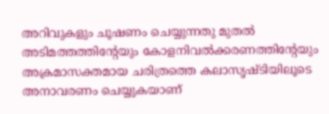അറിവുകളും ചൂഷണം ചെയ്യുന്നതു മുതല്‍ അടിമത്തത്തിന്‍റേയും കോളനിവല്‍ക്കരണത്തിന്‍റേയും അക്രമാസക്തമായ ചരിത്രത്തെ കലാസൃഷ്ടിയിലൂടെ അനാവരണം ചെയ്യുകയാണ്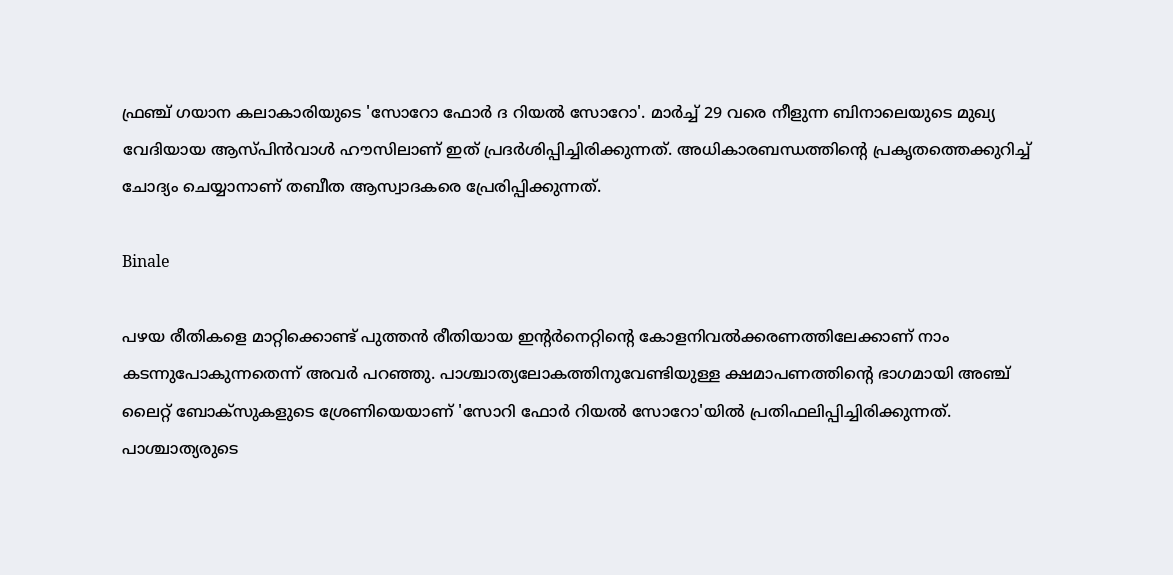ഫ്രഞ്ച് ഗയാന കലാകാരിയുടെ 'സോറോ ഫോര്‍ ദ റിയല്‍ സോറോ'. മാര്‍ച്ച് 29 വരെ നീളുന്ന ബിനാലെയുടെ മുഖ്യ വേദിയായ ആസ്പിന്‍വാള്‍ ഹൗസിലാണ് ഇത് പ്രദര്‍ശിപ്പിച്ചിരിക്കുന്നത്. അധികാരബന്ധത്തിന്‍റെ പ്രകൃതത്തെക്കുറിച്ച് ചോദ്യം ചെയ്യാനാണ് തബീത ആസ്വാദകരെ പ്രേരിപ്പിക്കുന്നത്.

Binale

പഴയ രീതികളെ മാറ്റിക്കൊണ്ട് പുത്തന്‍ രീതിയായ ഇന്‍റര്‍നെറ്റിന്‍റെ കോളനിവല്‍ക്കരണത്തിലേക്കാണ് നാം കടന്നുപോകുന്നതെന്ന് അവര്‍ പറഞ്ഞു. പാശ്ചാത്യലോകത്തിനുവേണ്ടിയുള്ള ക്ഷമാപണത്തിന്‍റെ ഭാഗമായി അഞ്ച് ലൈറ്റ് ബോക്സുകളുടെ ശ്രേണിയെയാണ് 'സോറി ഫോര്‍ റിയല്‍ സോറോ'യില്‍ പ്രതിഫലിപ്പിച്ചിരിക്കുന്നത്. പാശ്ചാത്യരുടെ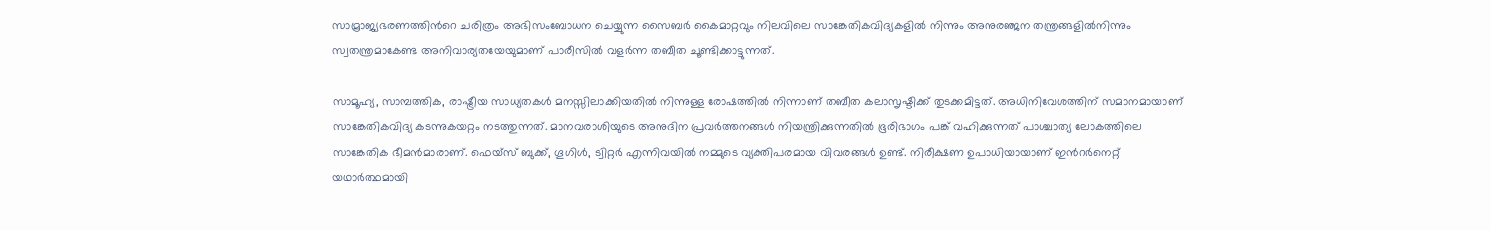സാമ്രാജ്യഭരണത്തിന്‍റെ ചരിത്രം അഭിസംബോധന ചെയ്യുന്ന സൈബര്‍ കൈമാറ്റവും നിലവിലെ സാങ്കേതികവിദ്യകളില്‍ നിന്നും അനുരഞ്ജന തന്ത്രങ്ങളില്‍നിന്നും സ്വതന്ത്രമാകേണ്ട അനിവാര്യതയേയുമാണ് പാരീസില്‍ വളര്‍ന്ന തബീത ചൂണ്ടിക്കാട്ടുന്നത്.

സാമൂഹ്യ, സാമ്പത്തിക, രാഷ്ട്രീയ സാധ്യതകള്‍ മനസ്സിലാക്കിയതില്‍ നിന്നുള്ള രോഷത്തില്‍ നിന്നാണ് തബീത കലാസൃഷ്ടിക്ക് തുടക്കമിട്ടത്. അധിനിവേശത്തിന് സമാനമായാണ് സാങ്കേതികവിദ്യ കടന്നുകയറ്റം നടത്തുന്നത്. മാനവരാശിയുടെ അനുദിന പ്രവര്‍ത്തനങ്ങള്‍ നിയന്ത്രിക്കുന്നതില്‍ ഭൂരിഭാഗം പങ്ക് വഹിക്കുന്നത് പാശ്ചാത്യ ലോകത്തിലെ സാങ്കേതിക ഭീമന്‍മാരാണ്. ഫെയ്സ് ബുക്ക്, ഗൂഗിള്‍, ട്വിറ്റര്‍ എന്നിവയില്‍ നമ്മുടെ വ്യക്തിപരമായ വിവരങ്ങള്‍ ഉണ്ട്. നിരീക്ഷണ ഉപാധിയായാണ് ഇന്‍റര്‍നെറ്റ് യഥാര്‍ത്ഥമായി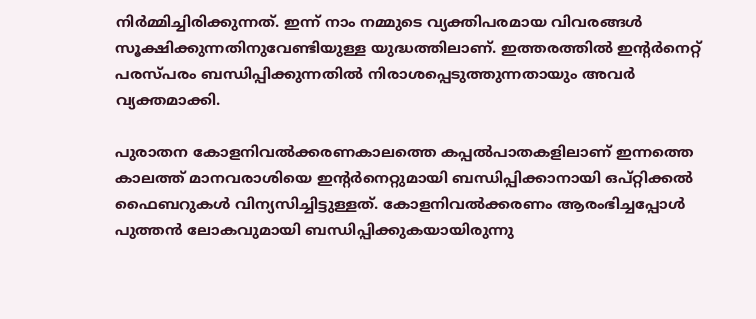നിര്‍മ്മിച്ചിരിക്കുന്നത്. ഇന്ന് നാം നമ്മുടെ വ്യക്തിപരമായ വിവരങ്ങള്‍ സൂക്ഷിക്കുന്നതിനുവേണ്ടിയുള്ള യുദ്ധത്തിലാണ്. ഇത്തരത്തില്‍ ഇന്‍റര്‍നെറ്റ് പരസ്പരം ബന്ധിപ്പിക്കുന്നതില്‍ നിരാശപ്പെടുത്തുന്നതായും അവര്‍ വ്യക്തമാക്കി.

പുരാതന കോളനിവല്‍ക്കരണകാലത്തെ കപ്പല്‍പാതകളിലാണ് ഇന്നത്തെ കാലത്ത് മാനവരാശിയെ ഇന്‍റര്‍നെറ്റുമായി ബന്ധിപ്പിക്കാനായി ഒപ്റ്റിക്കല്‍ ഫൈബറുകള്‍ വിന്യസിച്ചിട്ടുള്ളത്. കോളനിവല്‍ക്കരണം ആരംഭിച്ചപ്പോള്‍ പുത്തന്‍ ലോകവുമായി ബന്ധിപ്പിക്കുകയായിരുന്നു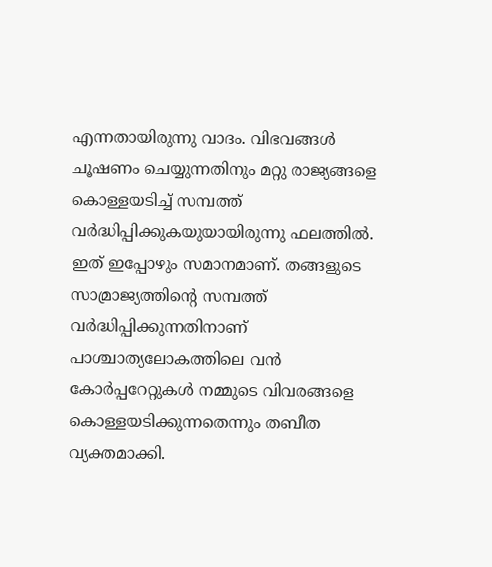എന്നതായിരുന്നു വാദം. വിഭവങ്ങള്‍ ചൂഷണം ചെയ്യുന്നതിനും മറ്റു രാജ്യങ്ങളെ കൊള്ളയടിച്ച് സമ്പത്ത് വര്‍ദ്ധിപ്പിക്കുകയുയായിരുന്നു ഫലത്തില്‍. ഇത് ഇപ്പോഴും സമാനമാണ്. തങ്ങളുടെ സാമ്രാജ്യത്തിന്‍റെ സമ്പത്ത് വര്‍ദ്ധിപ്പിക്കുന്നതിനാണ് പാശ്ചാത്യലോകത്തിലെ വന്‍ കോര്‍പ്പറേറ്റുകള്‍ നമ്മുടെ വിവരങ്ങളെ കൊള്ളയടിക്കുന്നതെന്നും തബീത വ്യക്തമാക്കി.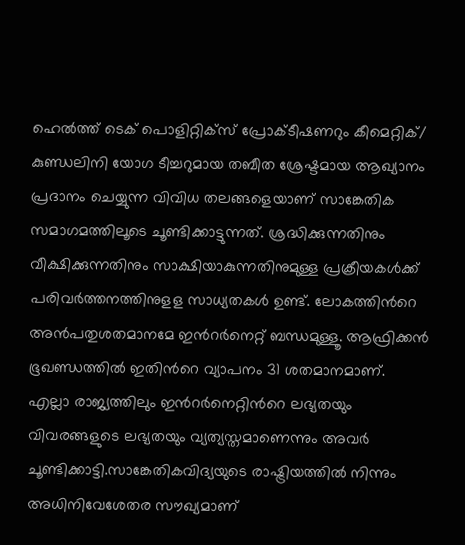ഹെല്‍ത്ത് ടെക് പൊളിറ്റിക്സ് പ്രോക്ടീഷണറും കീമെറ്റിക്/ കുണ്ഡലിനി യോഗ ടീച്ചറുമായ തബീത ശ്രേഷ്ടമായ ആഖ്യാനം പ്രദാനം ചെയ്യുന്ന വിവിധ തലങ്ങളെയാണ് സാങ്കേതിക സമാഗമത്തിലൂടെ ചൂണ്ടിക്കാട്ടുന്നത്. ശ്രദ്ധിക്കുന്നതിനും വീക്ഷിക്കുന്നതിനും സാക്ഷിയാകുന്നതിനുമുള്ള പ്രക്രീയകള്‍ക്ക് പരിവര്‍ത്തനത്തിനുളള സാധ്യതകള്‍ ഉണ്ട്. ലോകത്തിന്‍റെ അന്‍പതുശതമാനമേ ഇന്‍റര്‍നെറ്റ് ബന്ധമുള്ളൂ. ആഫ്രിക്കന്‍ ഭൂഖണ്ഡത്തില്‍ ഇതിന്‍റെ വ്യാപനം 31 ശതമാനമാണ്. എല്ലാ രാജ്യത്തിലും ഇന്‍റര്‍നെറ്റിന്‍റെ ലഭ്യതയും വിവരങ്ങളുടെ ലഭ്യതയും വ്യത്യസ്തമാണെന്നും അവര്‍ ചൂണ്ടിക്കാട്ടി.സാങ്കേതികവിദ്യയുടെ രാഷ്ട്രിയത്തില്‍ നിന്നും അധിനിവേശേതര സൗഖ്യമാണ്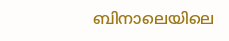ബിനാലെയിലെ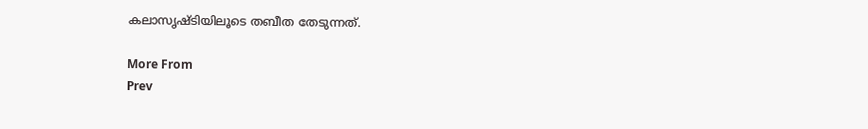കലാസൃഷ്ടിയിലൂടെ തബീത തേടുന്നത്.

More From
Prev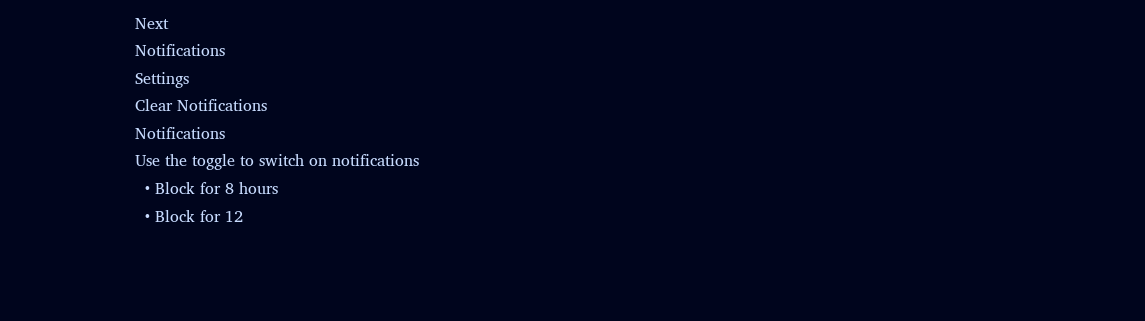Next
Notifications
Settings
Clear Notifications
Notifications
Use the toggle to switch on notifications
  • Block for 8 hours
  • Block for 12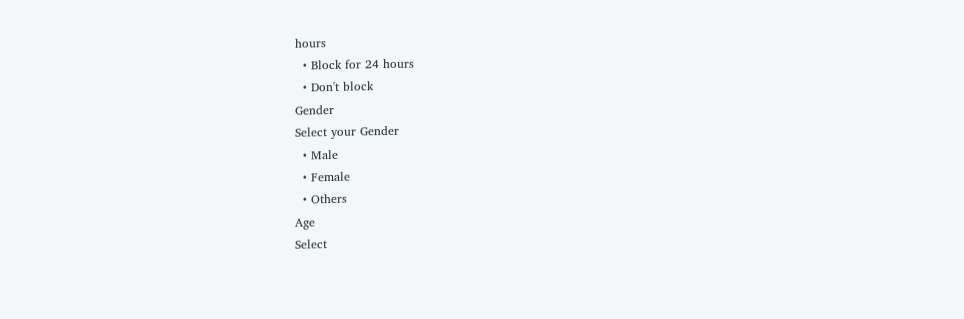hours
  • Block for 24 hours
  • Don't block
Gender
Select your Gender
  • Male
  • Female
  • Others
Age
Select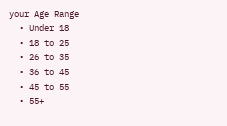your Age Range
  • Under 18
  • 18 to 25
  • 26 to 35
  • 36 to 45
  • 45 to 55
  • 55+